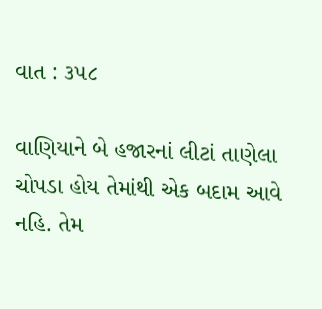વાત : ૩૫૮

વાણિયાને બે હજારનાં લીટાં તાણેલા ચોપડા હોય તેમાંથી એક બદામ આવે નહિ. તેમ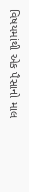વિષયમાંથી એક પૈસાનો માલ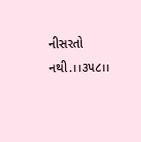નીસરતો નથી.।।૩૫૮।।